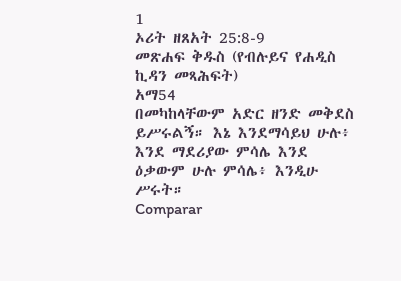1
ኦሪት ዘጸአት 25:8-9
መጽሐፍ ቅዱስ (የብሉይና የሐዲስ ኪዳን መጻሕፍት)
አማ54
በመካከላቸውም አድር ዘንድ መቅደስ ይሥሩልኝ። እኔ እንደማሳይህ ሁሉ፥ እንደ ማደሪያው ምሳሌ እንደ ዕቃውም ሁሉ ምሳሌ፥ እንዲሁ ሥሩት።
Comparar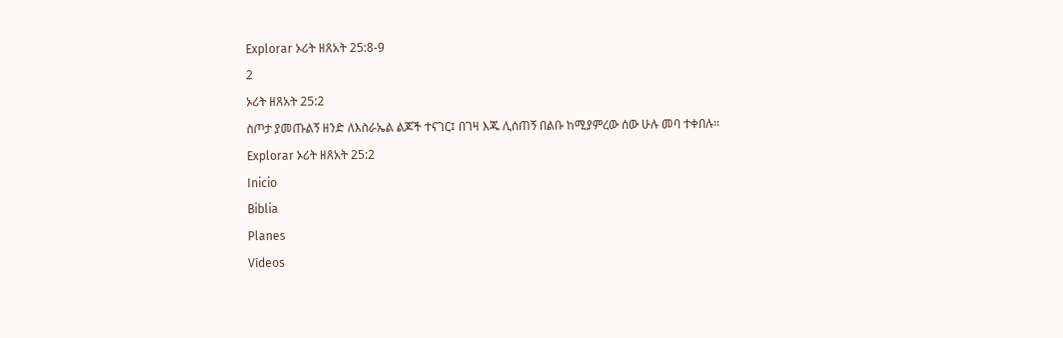Explorar ኦሪት ዘጸአት 25:8-9
2
ኦሪት ዘጸአት 25:2
ስጦታ ያመጡልኝ ዘንድ ለእስራኤል ልጆች ተናገር፤ በገዛ እጁ ሊሰጠኝ በልቡ ከሚያምረው ሰው ሁሉ መባ ተቀበሉ።
Explorar ኦሪት ዘጸአት 25:2
Inicio
Biblia
Planes
Vídeos